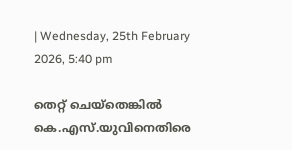| Wednesday, 25th February 2026, 5:40 pm

തെറ്റ് ചെയ്‌തെങ്കില്‍ കെ.എസ്.യുവിനെതിരെ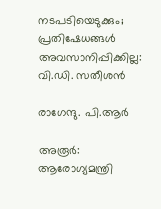നടപടിയെടുക്കും; പ്രതിഷേധങ്ങള്‍ അവസാനിപ്പിക്കില്ല: വി.ഡി. സതീശന്‍

രാഗേന്ദു. പി.ആര്‍

അരൂർ: ആരോഗ്യമന്ത്രി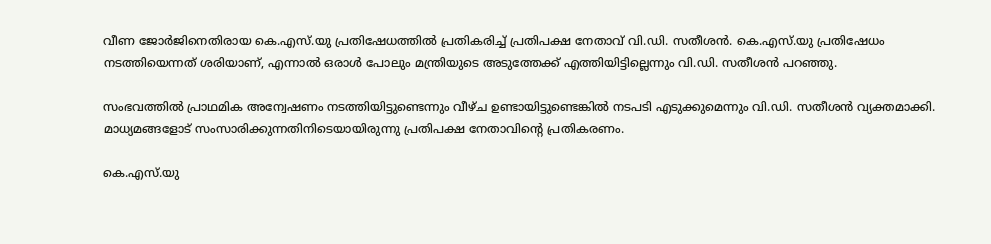വീണ ജോര്‍ജിനെതിരായ കെ.എസ്.യു പ്രതിഷേധത്തില്‍ പ്രതികരിച്ച് പ്രതിപക്ഷ നേതാവ് വി.ഡി. സതീശന്‍. കെ.എസ്.യു പ്രതിഷേധം നടത്തിയെന്നത് ശരിയാണ്, എന്നാല്‍ ഒരാള്‍ പോലും മന്ത്രിയുടെ അടുത്തേക്ക് എത്തിയിട്ടില്ലെന്നും വി.ഡി. സതീശന്‍ പറഞ്ഞു.

സംഭവത്തില്‍ പ്രാഥമിക അന്വേഷണം നടത്തിയിട്ടുണ്ടെന്നും വീഴ്ച ഉണ്ടായിട്ടുണ്ടെങ്കില്‍ നടപടി എടുക്കുമെന്നും വി.ഡി. സതീശന്‍ വ്യക്തമാക്കി. മാധ്യമങ്ങളോട് സംസാരിക്കുന്നതിനിടെയായിരുന്നു പ്രതിപക്ഷ നേതാവിന്റെ പ്രതികരണം.

കെ.എസ്.യു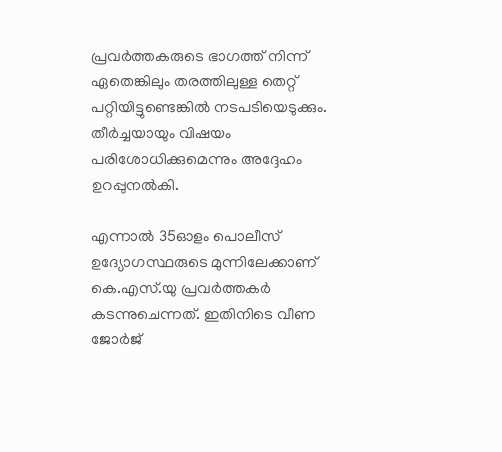പ്രവര്‍ത്തകരുടെ ഭാഗത്ത് നിന്ന് ഏതെങ്കിലും തരത്തിലുള്ള തെറ്റ് പറ്റിയിട്ടുണ്ടെങ്കില്‍ നടപടിയെടുക്കും. തീര്‍ച്ചയായും വിഷയം പരിശോധിക്കുമെന്നും അദ്ദേഹം ഉറപ്പുനല്‍കി.

എന്നാല്‍ 35ഓളം പൊലീസ് ഉദ്യോഗസ്ഥരുടെ മുന്നിലേക്കാണ് കെ.എസ്.യു പ്രവര്‍ത്തകര്‍ കടന്നുചെന്നത്. ഇതിനിടെ വീണ ജോർജ്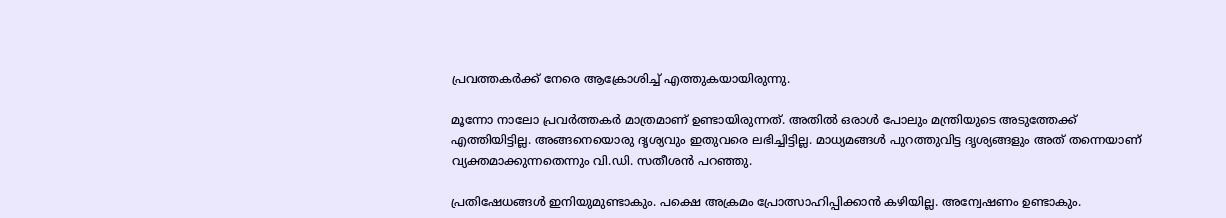പ്രവത്തകർക്ക് നേരെ ആക്രോശിച്ച് എത്തുകയായിരുന്നു.

മൂന്നോ നാലോ പ്രവര്‍ത്തകര്‍ മാത്രമാണ് ഉണ്ടായിരുന്നത്. അതില്‍ ഒരാള്‍ പോലും മന്ത്രിയുടെ അടുത്തേക്ക് എത്തിയിട്ടില്ല. അങ്ങനെയൊരു ദൃശ്യവും ഇതുവരെ ലഭിച്ചിട്ടില്ല. മാധ്യമങ്ങള്‍ പുറത്തുവിട്ട ദൃശ്യങ്ങളും അത് തന്നെയാണ് വ്യക്തമാക്കുന്നതെന്നും വി.ഡി. സതീശന്‍ പറഞ്ഞു.

പ്രതിഷേധങ്ങള്‍ ഇനിയുമുണ്ടാകും. പക്ഷെ അക്രമം പ്രോത്സാഹിപ്പിക്കാന്‍ കഴിയില്ല. അന്വേഷണം ഉണ്ടാകും.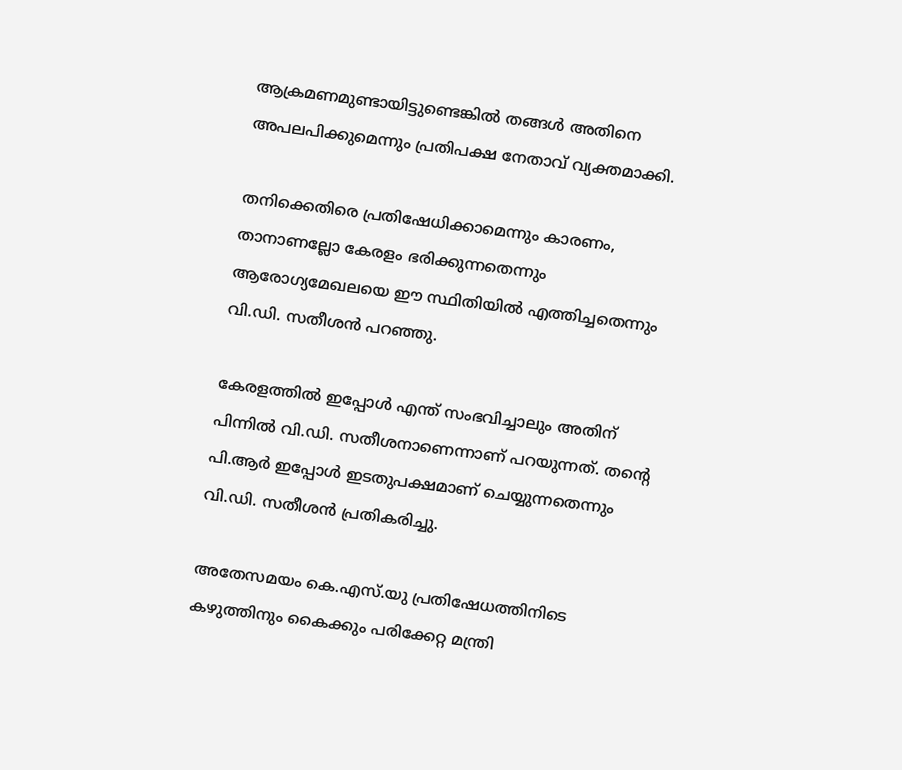ആക്രമണമുണ്ടായിട്ടുണ്ടെങ്കില്‍ തങ്ങള്‍ അതിനെ അപലപിക്കുമെന്നും പ്രതിപക്ഷ നേതാവ് വ്യക്തമാക്കി.

തനിക്കെതിരെ പ്രതിഷേധിക്കാമെന്നും കാരണം, താനാണല്ലോ കേരളം ഭരിക്കുന്നതെന്നും ആരോഗ്യമേഖലയെ ഈ സ്ഥിതിയില്‍ എത്തിച്ചതെന്നും വി.ഡി. സതീശന്‍ പറഞ്ഞു.

കേരളത്തില്‍ ഇപ്പോള്‍ എന്ത് സംഭവിച്ചാലും അതിന് പിന്നില്‍ വി.ഡി. സതീശനാണെന്നാണ് പറയുന്നത്. തന്റെ പി.ആര്‍ ഇപ്പോള്‍ ഇടതുപക്ഷമാണ് ചെയ്യുന്നതെന്നും വി.ഡി. സതീശന്‍ പ്രതികരിച്ചു.

അതേസമയം കെ.എസ്.യു പ്രതിഷേധത്തിനിടെ കഴുത്തിനും കൈക്കും പരിക്കേറ്റ മന്ത്രി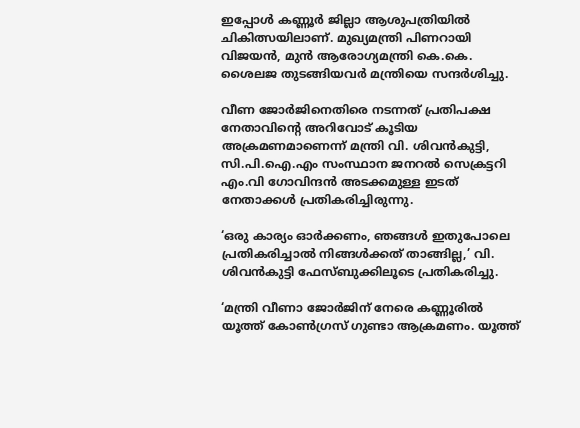ഇപ്പോള്‍ കണ്ണൂര്‍ ജില്ലാ ആശുപത്രിയില്‍ ചികിത്സയിലാണ്. മുഖ്യമന്ത്രി പിണറായി വിജയന്‍, മുന്‍ ആരോഗ്യമന്ത്രി കെ.കെ. ശൈലജ തുടങ്ങിയവര്‍ മന്ത്രിയെ സന്ദര്‍ശിച്ചു.

വീണ ജോര്‍ജിനെതിരെ നടന്നത് പ്രതിപക്ഷ നേതാവിന്റെ അറിവോട് കൂടിയ അക്രമണമാണെന്ന് മന്ത്രി വി. ശിവന്‍കുട്ടി, സി.പി.ഐ.എം സംസ്ഥാന ജനറല്‍ സെക്രട്ടറി എം.വി ഗോവിന്ദന്‍ അടക്കമുള്ള ഇടത് നേതാക്കള്‍ പ്രതികരിച്ചിരുന്നു.

‘ഒരു കാര്യം ഓര്‍ക്കണം, ഞങ്ങള്‍ ഇതുപോലെ പ്രതികരിച്ചാല്‍ നിങ്ങള്‍ക്കത് താങ്ങില്ല,’ വി. ശിവന്‍കുട്ടി ഫേസ്ബുക്കിലൂടെ പ്രതികരിച്ചു.

‘മന്ത്രി വീണാ ജോര്‍ജിന് നേരെ കണ്ണൂരില്‍ യൂത്ത് കോണ്‍ഗ്രസ് ഗുണ്ടാ ആക്രമണം. യൂത്ത്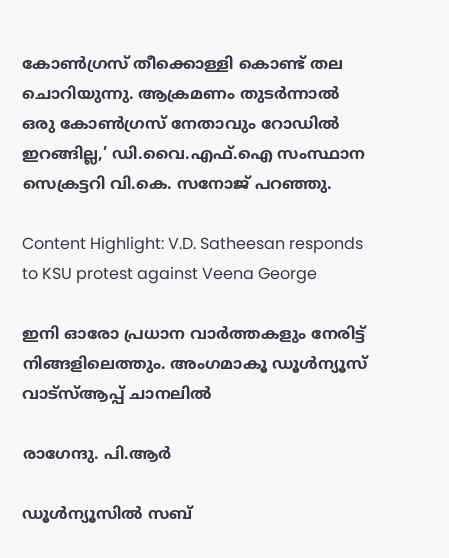കോണ്‍ഗ്രസ് തീക്കൊള്ളി കൊണ്ട് തല ചൊറിയുന്നു. ആക്രമണം തുടര്‍ന്നാല്‍ ഒരു കോണ്‍ഗ്രസ് നേതാവും റോഡില്‍ ഇറങ്ങില്ല,’ ഡി.വൈ.എഫ്.ഐ സംസ്ഥാന സെക്രട്ടറി വി.കെ. സനോജ് പറഞ്ഞു.

Content Highlight: V.D. Satheesan responds to KSU protest against Veena George

ഇനി ഓരോ പ്രധാന വാർത്തകളും നേരിട്ട് നിങ്ങളിലെത്തും. അംഗമാകൂ ഡൂൾന്യൂസ് വാട്സ്ആപ്പ് ചാനലിൽ

രാഗേന്ദു. പി.ആര്‍

ഡൂള്‍ന്യൂസില്‍ സബ്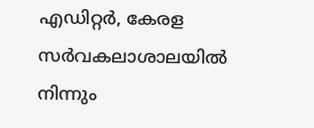എഡിറ്റര്‍, കേരള സര്‍വകലാശാലയില്‍ നിന്നും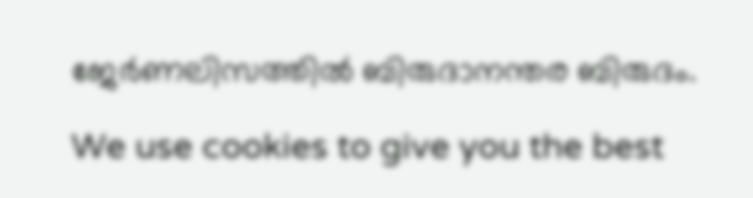ജേര്‍ണലിസത്തില്‍ ബിരുദാനന്തര ബിരുദം.

We use cookies to give you the best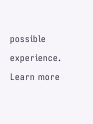possible experience. Learn more